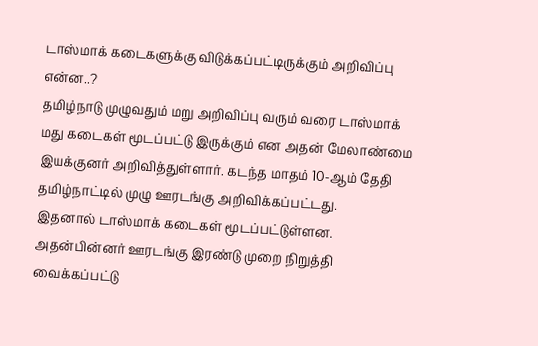டாஸ்மாக் கடைகளுக்கு விடுக்கப்பட்டிருக்கும் அறிவிப்பு என்ன..?
தமிழ்நாடு முழுவதும் மறு அறிவிப்பு வரும் வரை டாஸ்மாக் மது கடைகள் மூடப்பட்டு இருக்கும் என அதன் மேலாண்மை இயக்குனர் அறிவித்துள்ளார். கடந்த மாதம் 10-ஆம் தேதி தமிழ்நாட்டில் முழு ஊரடங்கு அறிவிக்கப்பட்டது.
இதனால் டாஸ்மாக் கடைகள் மூடப்பட்டுள்ளன. அதன்பின்னர் ஊரடங்கு இரண்டு முறை நிறுத்தி வைக்கப்பட்டு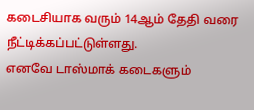கடைசியாக வரும் 14ஆம் தேதி வரை நீட்டிக்கப்பட்டுள்ளது.
எனவே டாஸ்மாக் கடைகளும்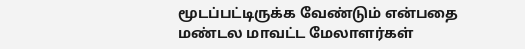மூடப்பட்டிருக்க வேண்டும் என்பதை மண்டல மாவட்ட மேலாளர்கள்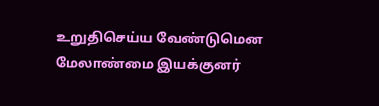உறுதிசெய்ய வேண்டுமென மேலாண்மை இயக்குனர்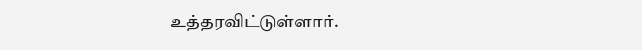உத்தரவிட்டுள்ளார்.